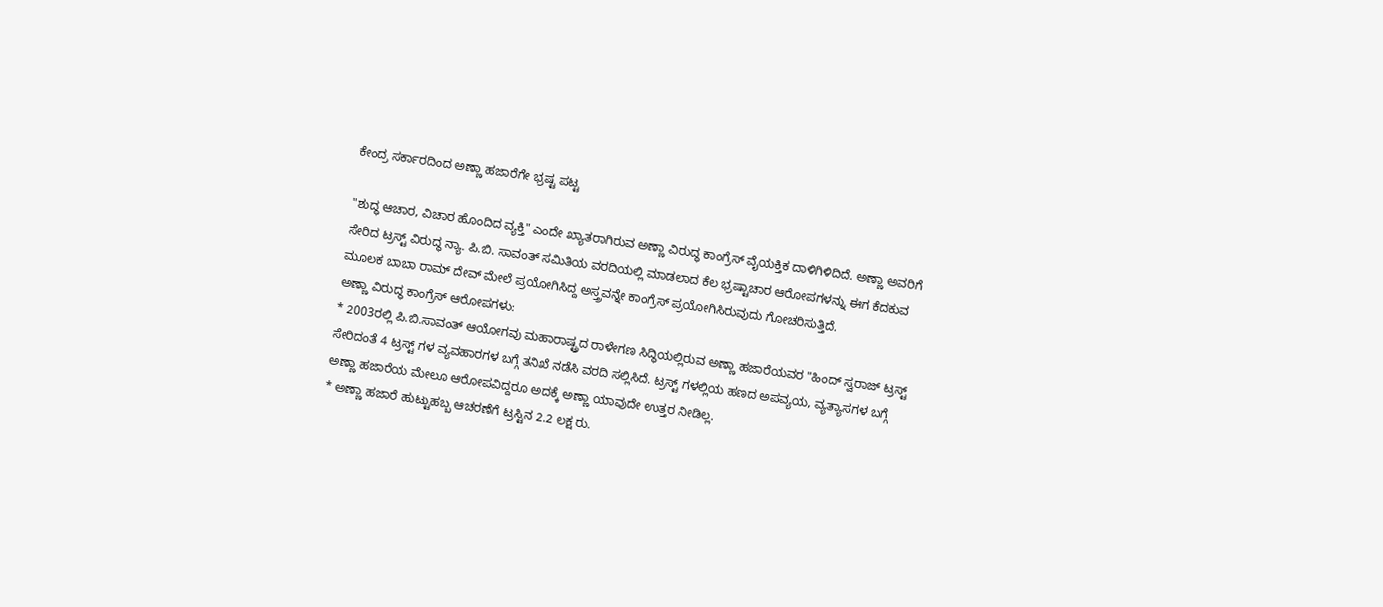ಕೇಂದ್ರ ಸರ್ಕಾರದಿಂದ ಅಣ್ಣಾ ಹಜಾರೆಗೇ ಭ್ರಷ್ಟ ಪಟ್ಟ

"ಶುದ್ಧ ಆಚಾರ, ವಿಚಾರ ಹೊಂದಿದ ವ್ಯಕ್ತಿ" ಎಂದೇ ಖ್ಯಾತರಾಗಿರುವ ಅಣ್ಣಾ ವಿರುದ್ಧ ಕಾಂಗ್ರೆಸ್ ವೈಯಕ್ತಿಕ ದಾಳಿಗಿಳಿದಿದೆ. ಅಣ್ಣಾ ಅವರಿಗೆ ಸೇರಿದ ಟ್ರಸ್ಟ್ ವಿರುದ್ಧ ನ್ಯಾ. ಪಿ.ಬಿ. ಸಾವಂತ್ ಸಮಿತಿಯ ವರದಿಯಲ್ಲಿ ಮಾಡಲಾದ ಕೆಲ ಭ್ರಷ್ಟಾಚಾರ ಆರೋಪಗಳನ್ನು ಈಗ ಕೆದಕುವ ಮೂಲಕ ಬಾಬಾ ರಾಮ್ ದೇವ್ ಮೇಲೆ ಪ್ರಯೋಗಿಸಿದ್ದ ಅಸ್ತ್ರವನ್ನೇ ಕಾಂಗ್ರೆಸ್ ಪ್ರಯೋಗಿಸಿರುವುದು ಗೋಚರಿಸುತ್ತಿದೆ.
ಅಣ್ಣಾ ವಿರುದ್ಧ ಕಾಂಗ್ರೆಸ್ ಆರೋಪಗಳು:
* 2003ರಲ್ಲಿ ಪಿ.ಬಿ.ಸಾವಂತ್ ಆಯೋಗವು ಮಹಾರಾಷ್ಟ್ರದ ರಾಳೇಗಣ ಸಿದ್ಧಿಯಲ್ಲಿರುವ ಅಣ್ಣಾ ಹಜಾರೆಯವರ "ಹಿಂದ್ ಸ್ವರಾಜ್ ಟ್ರಸ್ಟ್ ಸೇರಿದಂತೆ 4 ಟ್ರಸ್ಟ್ ಗಳ ವ್ಯವಹಾರಗಳ ಬಗ್ಗೆ ತನಿಖೆ ನಡೆಸಿ ವರದಿ ಸಲ್ಲಿಸಿದೆ. ಟ್ರಸ್ಟ್ ಗಳಲ್ಲಿಯ ಹಣದ ಅಪವ್ಯಯ, ವ್ಯತ್ಯಾಸಗಳ ಬಗ್ಗೆ ಅಣ್ಣಾ ಹಜಾರೆಯ ಮೇಲೂ ಆರೋಪವಿದ್ದರೂ ಅದಕ್ಕೆ ಅಣ್ಣಾ ಯಾವುದೇ ಉತ್ತರ ನೀಡಿಲ್ಲ.
* ಅಣ್ಣಾ ಹಜಾರೆ ಹುಟ್ಟುಹಬ್ಬ ಆಚರಣೆಗೆ ಟ್ರಸ್ಟಿನ 2.2 ಲಕ್ಷ ರು.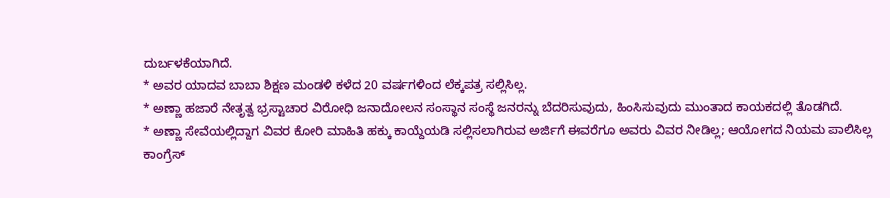ದುರ್ಬಳಕೆಯಾಗಿದೆ.
* ಅವರ ಯಾದವ ಬಾಬಾ ಶಿಕ್ಷಣ ಮಂಡಳಿ ಕಳೆದ 20 ವರ್ಷಗಳಿಂದ ಲೆಕ್ಕಪತ್ರ ಸಲ್ಲಿಸಿಲ್ಲ.
* ಅಣ್ಣಾ ಹಜಾರೆ ನೇತೃತ್ವ ಭ್ರಸ್ಟಾಚಾರ ವಿರೋಧಿ ಜನಾದೋಲನ ಸಂಸ್ಥಾನ ಸಂಸ್ಥೆ ಜನರನ್ನು ಬೆದರಿಸುವುದು, ಹಿಂಸಿಸುವುದು ಮುಂತಾದ ಕಾಯಕದಲ್ಲಿ ತೊಡಗಿದೆ.
* ಅಣ್ಣಾ ಸೇವೆಯಲ್ಲಿದ್ದಾಗ ವಿವರ ಕೋರಿ ಮಾಹಿತಿ ಹಕ್ಕು ಕಾಯ್ದೆಯಡಿ ಸಲ್ಲಿಸಲಾಗಿರುವ ಅರ್ಜಿಗೆ ಈವರೆಗೂ ಅವರು ವಿವರ ನೀಡಿಲ್ಲ; ಆಯೋಗದ ನಿಯಮ ಪಾಲಿಸಿಲ್ಲ
ಕಾಂಗ್ರೆಸ್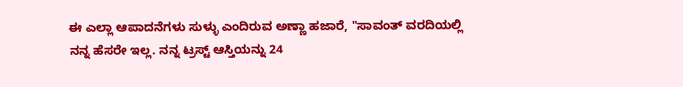ಈ ಎಲ್ಲಾ ಆಪಾದನೆಗಳು ಸುಳ್ಳು ಎಂದಿರುವ ಅಣ್ಣಾ ಹಜಾರೆ, "ಸಾವಂತ್ ವರದಿಯಲ್ಲಿ ನನ್ನ ಹೆಸರೇ ಇಲ್ಲ. ನನ್ನ ಟ್ರಸ್ಟ್ ಆಸ್ತಿಯನ್ನು 24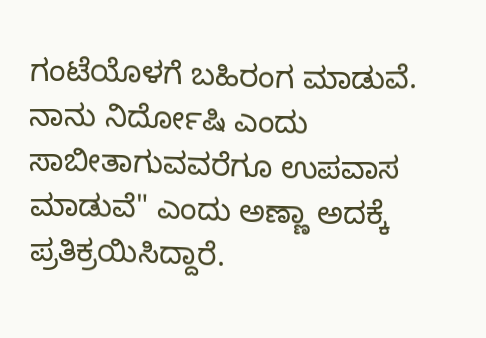ಗಂಟೆಯೊಳಗೆ ಬಹಿರಂಗ ಮಾಡುವೆ. ನಾನು ನಿರ್ದೋಷಿ ಎಂದು ಸಾಬೀತಾಗುವವರೆಗೂ ಉಪವಾಸ ಮಾಡುವೆ" ಎಂದು ಅಣ್ಣಾ ಅದಕ್ಕೆ ಪ್ರತಿಕ್ರಯಿಸಿದ್ದಾರೆ.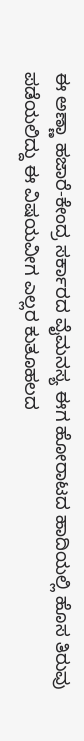ಈ ಅಣ್ಣಾ ಹಜಾರೆ-ಕೇಂದ್ರ ಸರ್ಕಾರದ ವೈಮನಸ್ಯ ಈಗ ಹೋರಾಟದ ಹಾದಿಯಲ್ಲಿ ಹೊಸ ತಿರುವು ಪಡೆಯಲಿದ್ದು ಈ ವಿಷಯವೀಗ ಎಲ್ಲರ ಕುತೂಹಲದ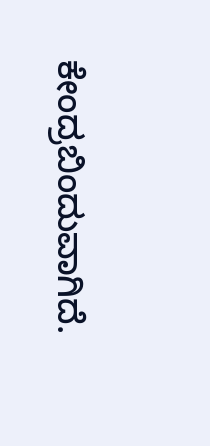ಕೇಂದ್ರಬಿಂದುವಾಗಿದೆ.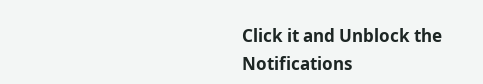Click it and Unblock the Notifications